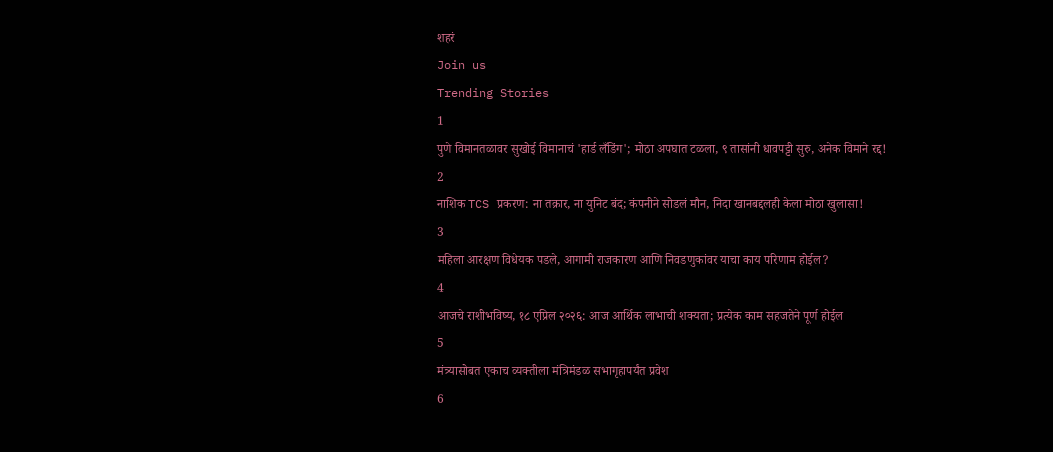शहरं
Join us
Trending Stories
1
पुणे विमानतळावर सुखोई विमानाचं 'हार्ड लँडिंग'; मोठा अपघात टळला, ९ तासांनी धावपट्टी सुरु, अनेक विमाने रद्द!
2
नाशिक TCS प्रकरण: ना तक्रार, ना युनिट बंद; कंपनीने सोडलं मौन, निदा खानबद्दलही केला मोठा खुलासा!
3
महिला आरक्षण विधेयक पडले, आगामी राजकारण आणि निवडणुकांवर याचा काय परिणाम होईल?
4
आजचे राशीभविष्य, १८ एप्रिल २०२६: आज आर्थिक लाभाची शक्यता; प्रत्येक काम सहजतेने पूर्ण होईल
5
मंत्र्यासोबत एकाच व्यक्तीला मंत्रिमंडळ सभागृहापर्यंत प्रवेश
6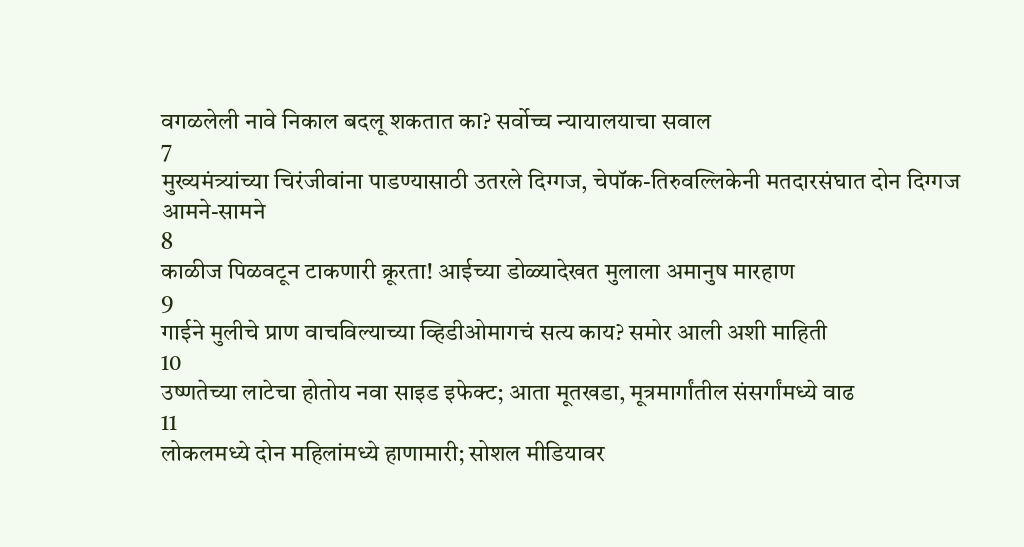वगळलेली नावे निकाल बदलू शकतात का? सर्वोच्च न्यायालयाचा सवाल
7
मुख्यमंत्र्यांच्या चिरंजीवांना पाडण्यासाठी उतरले दिग्गज, चेपॉक-तिरुवल्लिकेनी मतदारसंघात दोन दिग्गज आमने-सामने
8
काळीज पिळवटून टाकणारी क्रूरता! आईच्या डोळ्यादेखत मुलाला अमानुष मारहाण
9
गाईने मुलीचे प्राण वाचविल्याच्या व्हिडीओमागचं सत्य काय? समोर आली अशी माहिती
10
उष्णतेच्या लाटेचा होतोय नवा साइड इफेक्ट; आता मूतखडा, मूत्रमार्गांतील संसर्गांमध्ये वाढ
11
लोकलमध्ये दोन महिलांमध्ये हाणामारी; सोशल मीडियावर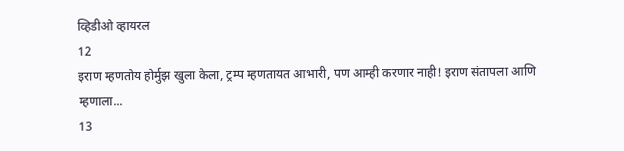व्हिडीओ व्हायरल
12
इराण म्हणतोय होर्मुझ खुला केला, ट्रम्प म्हणतायत आभारी, पण आम्ही करणार नाही! इराण संतापला आणि म्हणाला...
13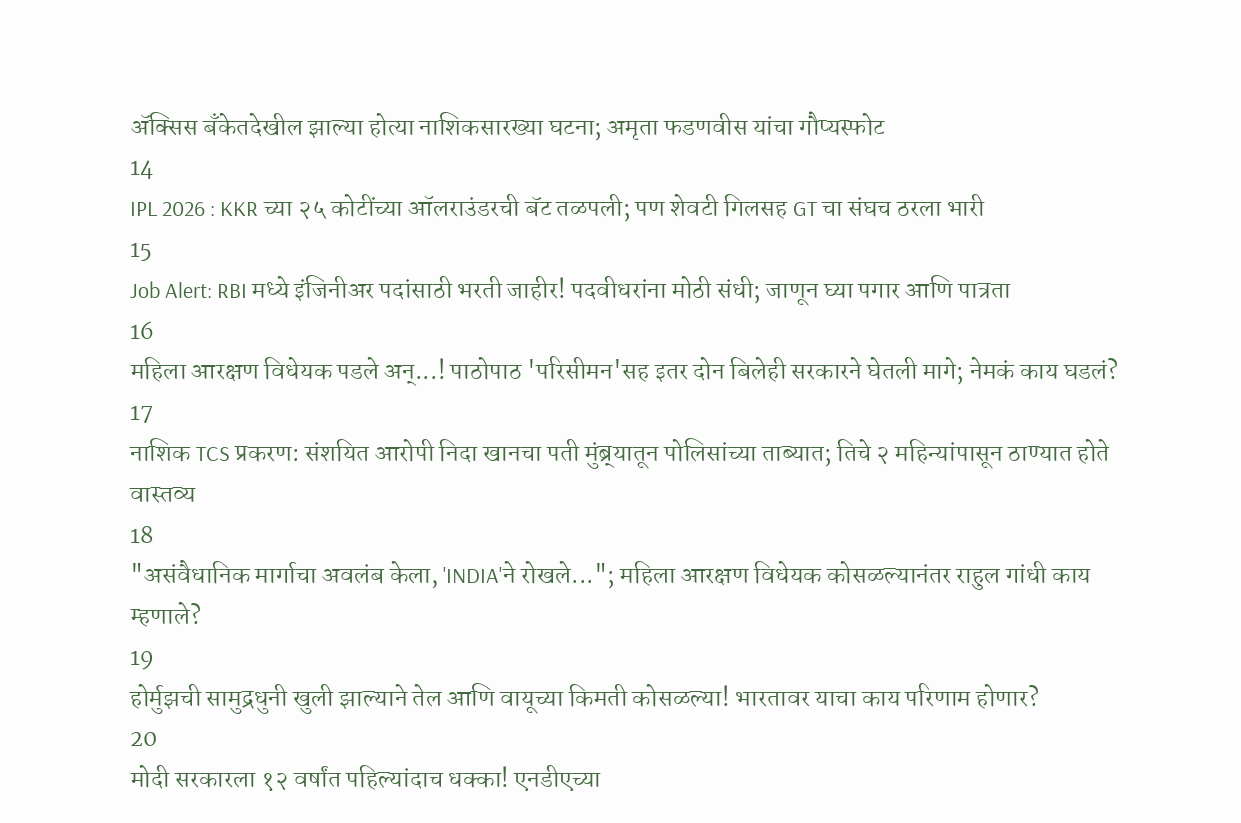ॲक्सिस बँकेतदेखील झाल्या होत्या नाशिकसारख्या घटना; अमृता फडणवीस यांचा गौप्यस्फोट
14
IPL 2026 : KKR च्या २५ कोटींच्या ऑलराउंडरची बॅट तळपली; पण शेवटी गिलसह GT चा संघच ठरला भारी
15
Job Alert: RBI मध्ये इंजिनीअर पदांसाठी भरती जाहीर! पदवीधरांना मोठी संधी; जाणून घ्या पगार आणि पात्रता
16
महिला आरक्षण विधेयक पडले अन्...! पाठोपाठ 'परिसीमन'सह इतर दोन बिलेही सरकारने घेतली मागे; नेमकं काय घडलं?
17
नाशिक TCS प्रकरण: संशयित आरोपी निदा खानचा पती मुंब्र्यातून पोलिसांच्या ताब्यात; तिचे २ महिन्यांपासून ठाण्यात होते वास्तव्य
18
"असंवैधानिक मार्गाचा अवलंब केला, 'INDIA'ने रोखले..."; महिला आरक्षण विधेयक कोसळल्यानंतर राहुल गांधी काय म्हणाले?
19
होर्मुझची सामुद्रधुनी खुली झाल्याने तेल आणि वायूच्या किमती कोसळल्या! भारतावर याचा काय परिणाम होणार?
20
मोदी सरकारला १२ वर्षांत पहिल्यांदाच धक्का! एनडीएच्या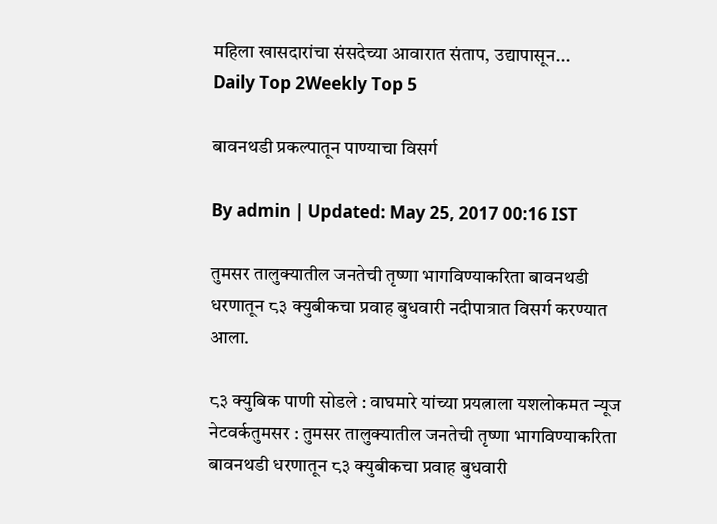महिला खासदारांचा संसदेच्या आवारात संताप, उद्यापासून...
Daily Top 2Weekly Top 5

बावनथडी प्रकल्पातून पाण्याचा विसर्ग

By admin | Updated: May 25, 2017 00:16 IST

तुमसर तालुक्यातील जनतेची तृष्णा भागविण्याकरिता बावनथडी धरणातून ८३ क्युबीकचा प्रवाह बुधवारी नदीपात्रात विसर्ग करण्यात आला.

८३ क्युबिक पाणी सोडले : वाघमारे यांच्या प्रयत्नाला यशलोकमत न्यूज नेटवर्कतुमसर : तुमसर तालुक्यातील जनतेची तृष्णा भागविण्याकरिता बावनथडी धरणातून ८३ क्युबीकचा प्रवाह बुधवारी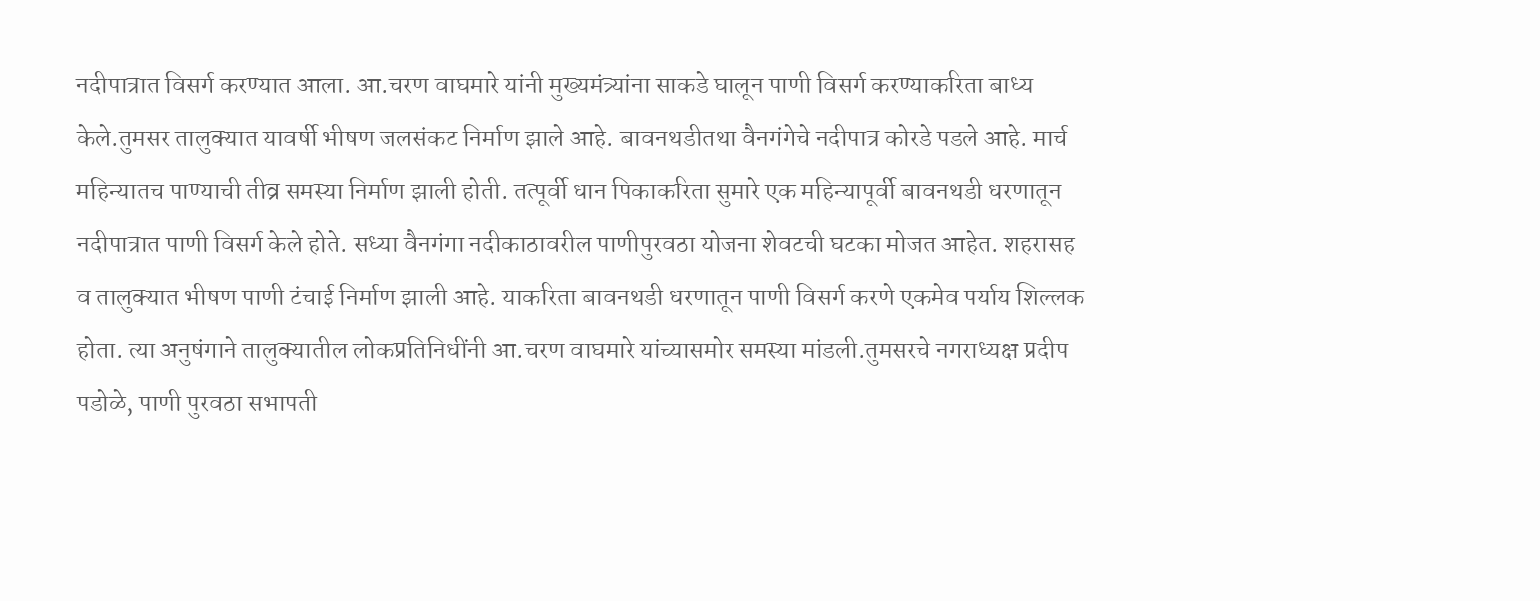नदीपात्रात विसर्ग करण्यात आला. आ.चरण वाघमारे यांनी मुख्यमंत्र्यांना साकडे घालून पाणी विसर्ग करण्याकरिता बाध्य केले.तुमसर तालुक्यात यावर्षी भीषण जलसंकट निर्माण झाले आहे. बावनथडीतथा वैनगंगेचे नदीपात्र कोरडे पडले आहे. मार्च महिन्यातच पाण्याची तीव्र समस्या निर्माण झाली होती. तत्पूर्वी धान पिकाकरिता सुमारे एक महिन्यापूर्वी बावनथडी धरणातून नदीपात्रात पाणी विसर्ग केले होते. सध्या वैनगंगा नदीकाठावरील पाणीपुरवठा योजना शेवटची घटका मोजत आहेत. शहरासह व तालुक्यात भीषण पाणी टंचाई निर्माण झाली आहे. याकरिता बावनथडी धरणातून पाणी विसर्ग करणे एकमेव पर्याय शिल्लक होता. त्या अनुषंगाने तालुक्यातील लोकप्रतिनिधींनी आ.चरण वाघमारे यांच्यासमोर समस्या मांडली.तुमसरचे नगराध्यक्ष प्रदीप पडोळे, पाणी पुरवठा सभापती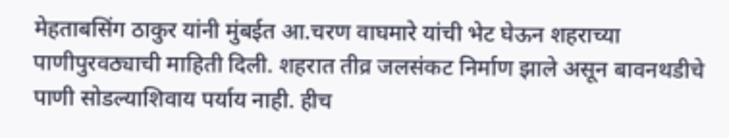मेहताबसिंग ठाकुर यांनी मुंबईत आ.चरण वाघमारे यांची भेट घेऊन शहराच्या पाणीपुरवठ्याची माहिती दिली. शहरात तीव्र जलसंकट निर्माण झाले असून बावनथडीचे पाणी सोडल्याशिवाय पर्याय नाही. हीच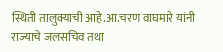स्थिती तालुक्याची आहे.आ.चरण वाघमारे यांनी राज्याचे जलसचिव तथा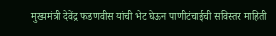मुख्यमंत्री देवेंद्र फडणवीस यांची भेट घेऊन पाणीटंचाईची सविस्तर माहिती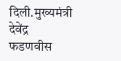दिली.मुख्यमंत्री देवेंद्र फडणवीस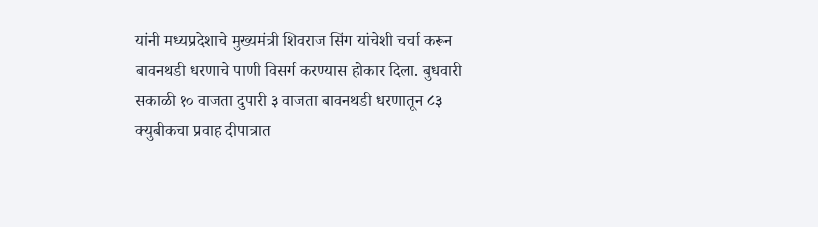यांनी मध्यप्रदेशाचे मुख्यमंत्री शिवराज सिंग यांचेशी चर्चा करून बावनथडी धरणाचे पाणी विसर्ग करण्यास होकार दिला. बुधवारी सकाळी १० वाजता दुपारी ३ वाजता बावनथडी धरणातून ८३ क्युबीकचा प्रवाह दीपात्रात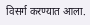विसर्ग करण्यात आला.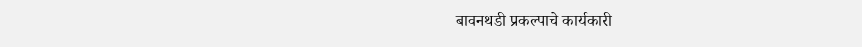बावनथडी प्रकल्पाचे कार्यकारी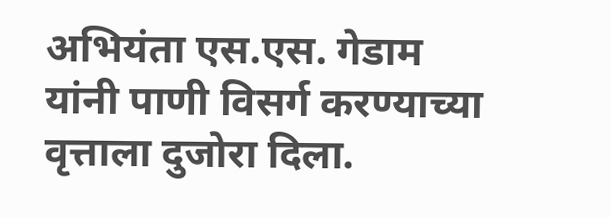अभियंता एस.एस. गेडाम यांनी पाणी विसर्ग करण्याच्या वृत्ताला दुजोरा दिला.